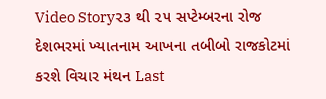Video Story૨૩ થી ૨૫ સપ્ટેમ્બરના રોજ દેશભરમાં ખ્યાતનામ આખના તબીબો રાજકોટમાં કરશે વિચાર મંથન Last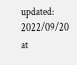updated: 2022/09/20 at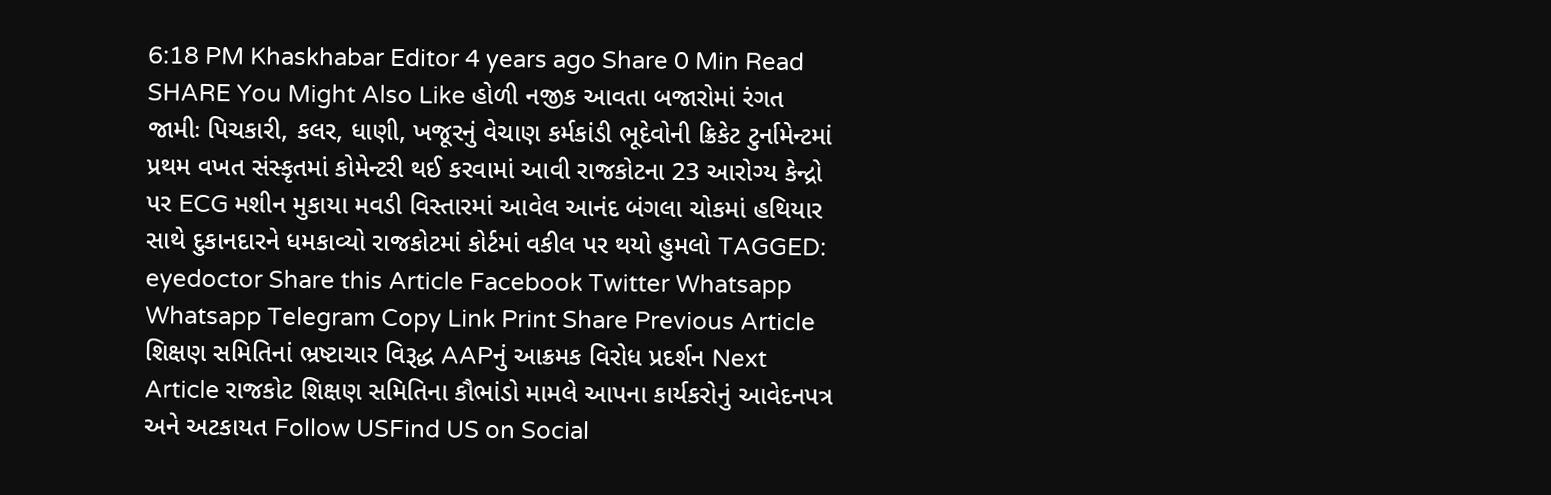6:18 PM Khaskhabar Editor 4 years ago Share 0 Min Read SHARE You Might Also Like હોળી નજીક આવતા બજારોમાં રંગત જામીઃ પિચકારી, કલર, ધાણી, ખજૂરનું વેચાણ કર્મકાંડી ભૂદેવોની ક્રિકેટ ટુર્નામેન્ટમાં પ્રથમ વખત સંસ્કૃતમાં કોમેન્ટરી થઈ કરવામાં આવી રાજકોટના 23 આરોગ્ય કેન્દ્રો પર ECG મશીન મુકાયા મવડી વિસ્તારમાં આવેલ આનંદ બંગલા ચોકમાં હથિયાર સાથે દુકાનદારને ધમકાવ્યો રાજકોટમાં કોર્ટમાં વકીલ પર થયો હુમલો TAGGED: eyedoctor Share this Article Facebook Twitter Whatsapp Whatsapp Telegram Copy Link Print Share Previous Article શિક્ષણ સમિતિનાં ભ્રષ્ટાચાર વિરૂદ્ધ AAPનું આક્રમક વિરોધ પ્રદર્શન Next Article રાજકોટ શિક્ષણ સમિતિના કૌભાંડો મામલે આપના કાર્યકરોનું આવેદનપત્ર અને અટકાયત Follow USFind US on Social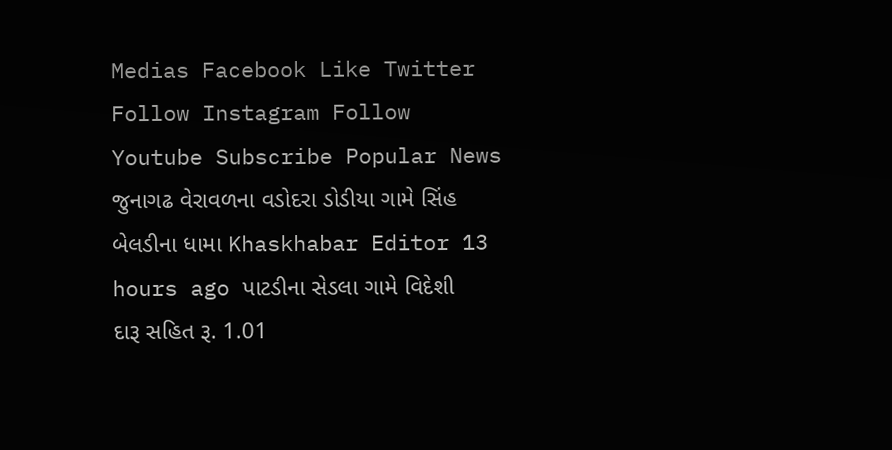Medias Facebook Like Twitter Follow Instagram Follow Youtube Subscribe Popular News જુનાગઢ વેરાવળના વડોદરા ડોડીયા ગામે સિંહ બેલડીના ધામા Khaskhabar Editor 13 hours ago પાટડીના સેડલા ગામે વિદેશી દારૂ સહિત રૂ. 1.01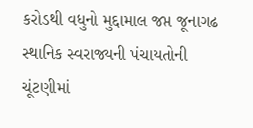કરોડથી વધુનો મુદ્દામાલ જપ્ત જૂનાગઢ સ્થાનિક સ્વરાજ્યની પંચાયતોની ચૂંટણીમાં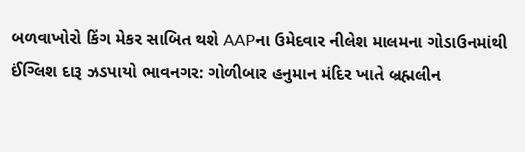બળવાખોરો કિંગ મેકર સાબિત થશે AAPના ઉમેદવાર નીલેશ માલમના ગોડાઉનમાંથી ઈંગ્લિશ દારૂ ઝડપાયો ભાવનગર: ગોળીબાર હનુમાન મંદિર ખાતે બ્રહ્મલીન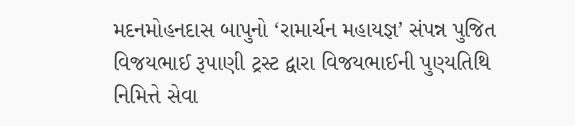મદનમોહનદાસ બાપુનો ‘રામાર્ચન મહાયજ્ઞ’ સંપન્ન પુજિત વિજયભાઈ રૂપાણી ટ્રસ્ટ દ્વારા વિજયભાઈની પુણ્યતિથિ નિમિત્તે સેવા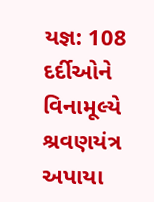યજ્ઞ: 108 દર્દીઓને વિનામૂલ્યે શ્રવણયંત્ર અપાયા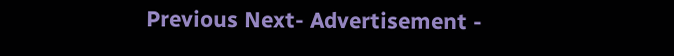Previous Next- Advertisement -